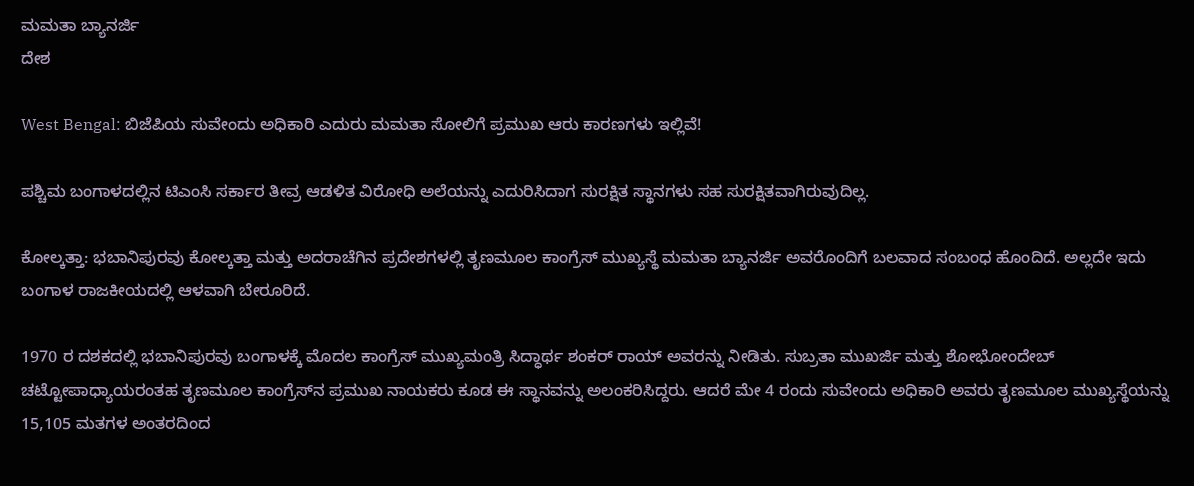ಮಮತಾ ಬ್ಯಾನರ್ಜಿ
ದೇಶ

West Bengal: ಬಿಜೆಪಿಯ ಸುವೇಂದು ಅಧಿಕಾರಿ ಎದುರು ಮಮತಾ ಸೋಲಿಗೆ ಪ್ರಮುಖ ಆರು ಕಾರಣಗಳು ಇಲ್ಲಿವೆ!

ಪಶ್ಚಿಮ ಬಂಗಾಳದಲ್ಲಿನ ಟಿಎಂಸಿ ಸರ್ಕಾರ ತೀವ್ರ ಆಡಳಿತ ವಿರೋಧಿ ಅಲೆಯನ್ನು ಎದುರಿಸಿದಾಗ ಸುರಕ್ಷಿತ ಸ್ಥಾನಗಳು ಸಹ ಸುರಕ್ಷಿತವಾಗಿರುವುದಿಲ್ಲ.

ಕೋಲ್ಕತ್ತಾ: ಭಬಾನಿಪುರವು ಕೋಲ್ಕತ್ತಾ ಮತ್ತು ಅದರಾಚೆಗಿನ ಪ್ರದೇಶಗಳಲ್ಲಿ ತೃಣಮೂಲ ಕಾಂಗ್ರೆಸ್ ಮುಖ್ಯಸ್ಥೆ ಮಮತಾ ಬ್ಯಾನರ್ಜಿ ಅವರೊಂದಿಗೆ ಬಲವಾದ ಸಂಬಂಧ ಹೊಂದಿದೆ. ಅಲ್ಲದೇ ಇದು ಬಂಗಾಳ ರಾಜಕೀಯದಲ್ಲಿ ಆಳವಾಗಿ ಬೇರೂರಿದೆ.

1970 ರ ದಶಕದಲ್ಲಿ ಭಬಾನಿಪುರವು ಬಂಗಾಳಕ್ಕೆ ಮೊದಲ ಕಾಂಗ್ರೆಸ್ ಮುಖ್ಯಮಂತ್ರಿ ಸಿದ್ಧಾರ್ಥ ಶಂಕರ್ ರಾಯ್ ಅವರನ್ನು ನೀಡಿತು. ಸುಬ್ರತಾ ಮುಖರ್ಜಿ ಮತ್ತು ಶೋಭೋಂದೇಬ್ ಚಟ್ಟೋಪಾಧ್ಯಾಯರಂತಹ ತೃಣಮೂಲ ಕಾಂಗ್ರೆಸ್‌ನ ಪ್ರಮುಖ ನಾಯಕರು ಕೂಡ ಈ ಸ್ಥಾನವನ್ನು ಅಲಂಕರಿಸಿದ್ದರು. ಆದರೆ ಮೇ 4 ರಂದು ಸುವೇಂದು ಅಧಿಕಾರಿ ಅವರು ತೃಣಮೂಲ ಮುಖ್ಯಸ್ಥೆಯನ್ನು 15,105 ಮತಗಳ ಅಂತರದಿಂದ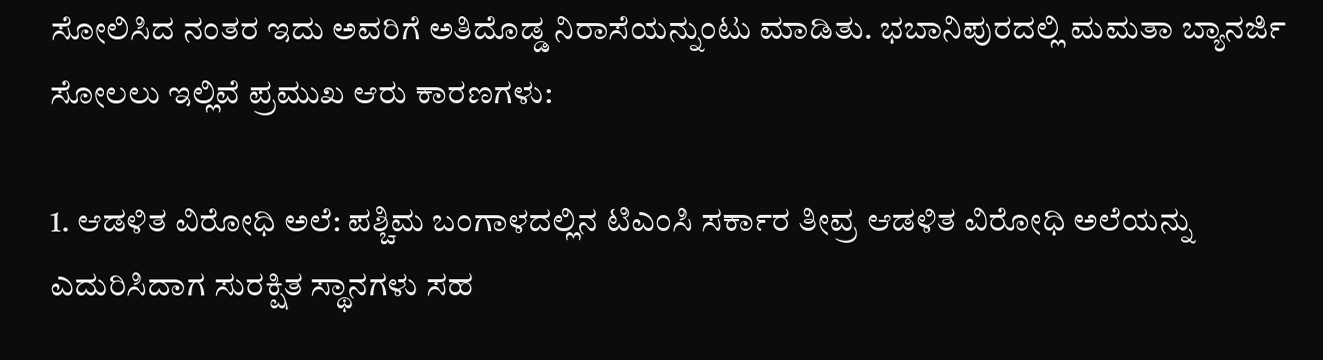ಸೋಲಿಸಿದ ನಂತರ ಇದು ಅವರಿಗೆ ಅತಿದೊಡ್ಡ ನಿರಾಸೆಯನ್ನುಂಟು ಮಾಡಿತು. ಭಬಾನಿಪುರದಲ್ಲಿ ಮಮತಾ ಬ್ಯಾನರ್ಜಿ ಸೋಲಲು ಇಲ್ಲಿವೆ ಪ್ರಮುಖ ಆರು ಕಾರಣಗಳು:

1. ಆಡಳಿತ ವಿರೋಧಿ ಅಲೆ: ಪಶ್ಚಿಮ ಬಂಗಾಳದಲ್ಲಿನ ಟಿಎಂಸಿ ಸರ್ಕಾರ ತೀವ್ರ ಆಡಳಿತ ವಿರೋಧಿ ಅಲೆಯನ್ನು ಎದುರಿಸಿದಾಗ ಸುರಕ್ಷಿತ ಸ್ಥಾನಗಳು ಸಹ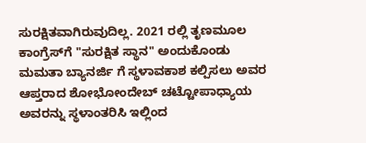ಸುರಕ್ಷಿತವಾಗಿರುವುದಿಲ್ಲ. 2021 ರಲ್ಲಿ ತೃಣಮೂಲ ಕಾಂಗ್ರೆಸ್‌ಗೆ "ಸುರಕ್ಷಿತ ಸ್ಥಾನ" ಅಂದುಕೊಂಡು ಮಮತಾ ಬ್ಯಾನರ್ಜಿ ಗೆ ಸ್ಥಳಾವಕಾಶ ಕಲ್ಪಿಸಲು ಅವರ ಆಪ್ತರಾದ ಶೋಭೋಂದೇಬ್ ಚಟ್ಟೋಪಾಧ್ಯಾಯ ಅವರನ್ನು ಸ್ಥಳಾಂತರಿಸಿ ಇಲ್ಲಿಂದ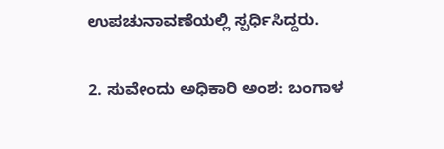ಉಪಚುನಾವಣೆಯಲ್ಲಿ ಸ್ಪರ್ಧಿಸಿದ್ದರು.

2. ಸುವೇಂದು ಅಧಿಕಾರಿ ಅಂಶ: ಬಂಗಾಳ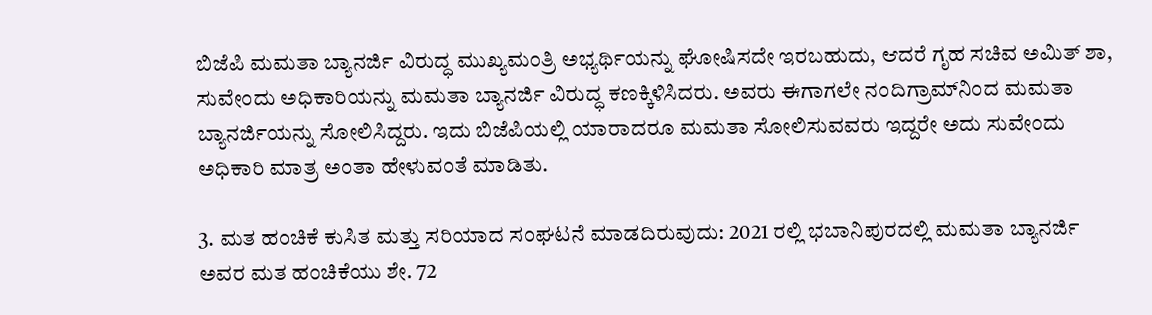ಬಿಜೆಪಿ ಮಮತಾ ಬ್ಯಾನರ್ಜಿ ವಿರುದ್ಧ ಮುಖ್ಯಮಂತ್ರಿ ಅಭ್ಯರ್ಥಿಯನ್ನು ಘೋಷಿಸದೇ ಇರಬಹುದು, ಆದರೆ ಗೃಹ ಸಚಿವ ಅಮಿತ್ ಶಾ, ಸುವೇಂದು ಅಧಿಕಾರಿಯನ್ನು ಮಮತಾ ಬ್ಯಾನರ್ಜಿ ವಿರುದ್ಧ ಕಣಕ್ಕಿಳಿಸಿದರು. ಅವರು ಈಗಾಗಲೇ ನಂದಿಗ್ರಾಮ್‌ನಿಂದ ಮಮತಾ ಬ್ಯಾನರ್ಜಿಯನ್ನು ಸೋಲಿಸಿದ್ದರು. ಇದು ಬಿಜೆಪಿಯಲ್ಲಿ ಯಾರಾದರೂ ಮಮತಾ ಸೋಲಿಸುವವರು ಇದ್ದರೇ ಅದು ಸುವೇಂದು ಅಧಿಕಾರಿ ಮಾತ್ರ ಅಂತಾ ಹೇಳುವಂತೆ ಮಾಡಿತು.

3. ಮತ ಹಂಚಿಕೆ ಕುಸಿತ ಮತ್ತು ಸರಿಯಾದ ಸಂಘಟನೆ ಮಾಡದಿರುವುದು: 2021 ರಲ್ಲಿ ಭಬಾನಿಪುರದಲ್ಲಿ ಮಮತಾ ಬ್ಯಾನರ್ಜಿ ಅವರ ಮತ ಹಂಚಿಕೆಯು ಶೇ. 72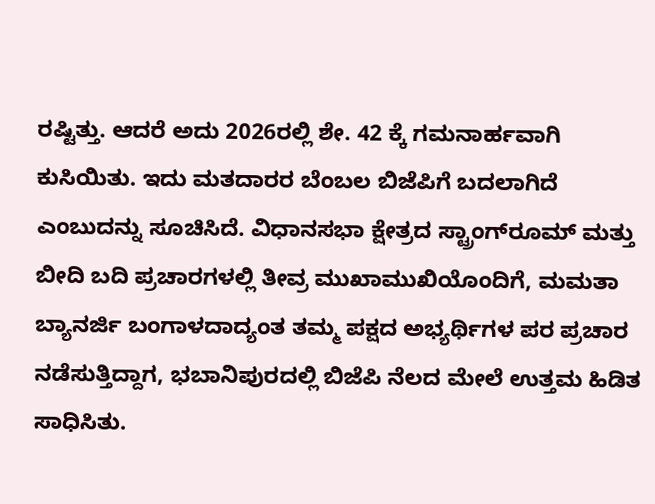ರಷ್ಟಿತ್ತು. ಆದರೆ ಅದು 2026ರಲ್ಲಿ ಶೇ. 42 ಕ್ಕೆ ಗಮನಾರ್ಹವಾಗಿ ಕುಸಿಯಿತು. ಇದು ಮತದಾರರ ಬೆಂಬಲ ಬಿಜೆಪಿಗೆ ಬದಲಾಗಿದೆ ಎಂಬುದನ್ನು ಸೂಚಿಸಿದೆ. ವಿಧಾನಸಭಾ ಕ್ಷೇತ್ರದ ಸ್ಟ್ರಾಂಗ್‌ರೂಮ್ ಮತ್ತು ಬೀದಿ ಬದಿ ಪ್ರಚಾರಗಳಲ್ಲಿ ತೀವ್ರ ಮುಖಾಮುಖಿಯೊಂದಿಗೆ, ಮಮತಾ ಬ್ಯಾನರ್ಜಿ ಬಂಗಾಳದಾದ್ಯಂತ ತಮ್ಮ ಪಕ್ಷದ ಅಭ್ಯರ್ಥಿಗಳ ಪರ ಪ್ರಚಾರ ನಡೆಸುತ್ತಿದ್ದಾಗ, ಭಬಾನಿಪುರದಲ್ಲಿ ಬಿಜೆಪಿ ನೆಲದ ಮೇಲೆ ಉತ್ತಮ ಹಿಡಿತ ಸಾಧಿಸಿತು.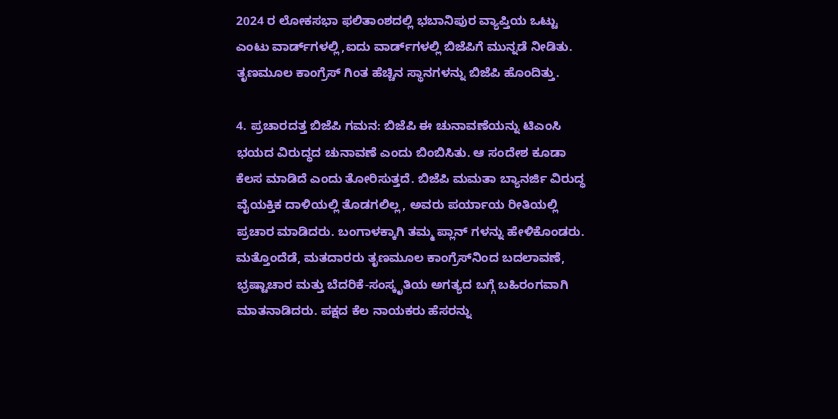2024 ರ ಲೋಕಸಭಾ ಫಲಿತಾಂಶದಲ್ಲಿ ಭಬಾನಿಪುರ ವ್ಯಾಪ್ತಿಯ ಒಟ್ಟು ಎಂಟು ವಾರ್ಡ್‌ಗಳಲ್ಲಿ,ಐದು ವಾರ್ಡ್‌ಗಳಲ್ಲಿ ಬಿಜೆಪಿಗೆ ಮುನ್ನಡೆ ನೀಡಿತು. ತೃಣಮೂಲ ಕಾಂಗ್ರೆಸ್ ಗಿಂತ ಹೆಚ್ಚಿನ ಸ್ಥಾನಗಳನ್ನು ಬಿಜೆಪಿ ಹೊಂದಿತ್ತು.

4. ಪ್ರಚಾರದತ್ತ ಬಿಜೆಪಿ ಗಮನ: ಬಿಜೆಪಿ ಈ ಚುನಾವಣೆಯನ್ನು ಟಿಎಂಸಿ ಭಯದ ವಿರುದ್ಧದ ಚುನಾವಣೆ ಎಂದು ಬಿಂಬಿಸಿತು. ಆ ಸಂದೇಶ ಕೂಡಾ ಕೆಲಸ ಮಾಡಿದೆ ಎಂದು ತೋರಿಸುತ್ತದೆ. ಬಿಜೆಪಿ ಮಮತಾ ಬ್ಯಾನರ್ಜಿ ವಿರುದ್ಧ ವೈಯಕ್ತಿಕ ದಾಳಿಯಲ್ಲಿ ತೊಡಗಲಿಲ್ಲ, ಅವರು ಪರ್ಯಾಯ ರೀತಿಯಲ್ಲಿ ಪ್ರಚಾರ ಮಾಡಿದರು. ಬಂಗಾಳಕ್ಕಾಗಿ ತಮ್ಮ ಪ್ಲಾನ್ ಗಳನ್ನು ಹೇಳಿಕೊಂಡರು. ಮತ್ತೊಂದೆಡೆ, ಮತದಾರರು ತೃಣಮೂಲ ಕಾಂಗ್ರೆಸ್‌ನಿಂದ ಬದಲಾವಣೆ, ಭ್ರಷ್ಟಾಚಾರ ಮತ್ತು ಬೆದರಿಕೆ-ಸಂಸ್ಕೃತಿಯ ಅಗತ್ಯದ ಬಗ್ಗೆ ಬಹಿರಂಗವಾಗಿ ಮಾತನಾಡಿದರು. ಪಕ್ಷದ ಕೆಲ ನಾಯಕರು ಹೆಸರನ್ನು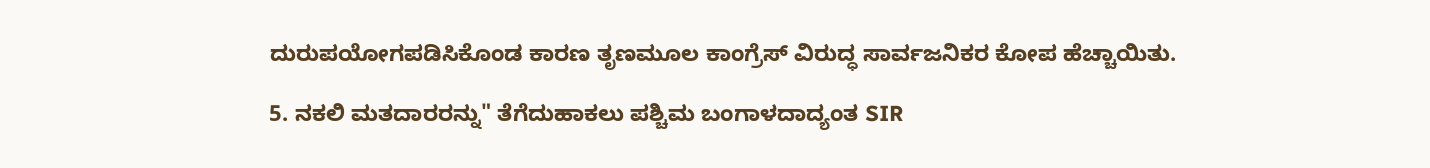ದುರುಪಯೋಗಪಡಿಸಿಕೊಂಡ ಕಾರಣ ತೃಣಮೂಲ ಕಾಂಗ್ರೆಸ್ ವಿರುದ್ಧ ಸಾರ್ವಜನಿಕರ ಕೋಪ ಹೆಚ್ಚಾಯಿತು.

5. ನಕಲಿ ಮತದಾರರನ್ನು" ತೆಗೆದುಹಾಕಲು ಪಶ್ಚಿಮ ಬಂಗಾಳದಾದ್ಯಂತ SIR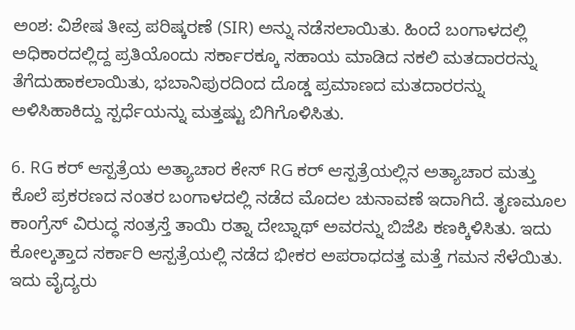ಅಂಶ: ವಿಶೇಷ ತೀವ್ರ ಪರಿಷ್ಕರಣೆ (SIR) ಅನ್ನು ನಡೆಸಲಾಯಿತು. ಹಿಂದೆ ಬಂಗಾಳದಲ್ಲಿ ಅಧಿಕಾರದಲ್ಲಿದ್ದ ಪ್ರತಿಯೊಂದು ಸರ್ಕಾರಕ್ಕೂ ಸಹಾಯ ಮಾಡಿದ ನಕಲಿ ಮತದಾರರನ್ನು ತೆಗೆದುಹಾಕಲಾಯಿತು, ಭಬಾನಿಪುರದಿಂದ ದೊಡ್ಡ ಪ್ರಮಾಣದ ಮತದಾರರನ್ನು ಅಳಿಸಿಹಾಕಿದ್ದು ಸ್ಪರ್ಧೆಯನ್ನು ಮತ್ತಷ್ಟು ಬಿಗಿಗೊಳಿಸಿತು.

6. RG ಕರ್ ಆಸ್ಪತ್ರೆಯ ಅತ್ಯಾಚಾರ ಕೇಸ್ RG ಕರ್ ಆಸ್ಪತ್ರೆಯಲ್ಲಿನ ಅತ್ಯಾಚಾರ ಮತ್ತು ಕೊಲೆ ಪ್ರಕರಣದ ನಂತರ ಬಂಗಾಳದಲ್ಲಿ ನಡೆದ ಮೊದಲ ಚುನಾವಣೆ ಇದಾಗಿದೆ. ತೃಣಮೂಲ ಕಾಂಗ್ರೆಸ್ ವಿರುದ್ಧ ಸಂತ್ರಸ್ತೆ ತಾಯಿ ರತ್ನಾ ದೇಬ್ನಾಥ್ ಅವರನ್ನು ಬಿಜೆಪಿ ಕಣಕ್ಕಿಳಿಸಿತು. ಇದು ಕೋಲ್ಕತ್ತಾದ ಸರ್ಕಾರಿ ಆಸ್ಪತ್ರೆಯಲ್ಲಿ ನಡೆದ ಭೀಕರ ಅಪರಾಧದತ್ತ ಮತ್ತೆ ಗಮನ ಸೆಳೆಯಿತು. ಇದು ವೈದ್ಯರು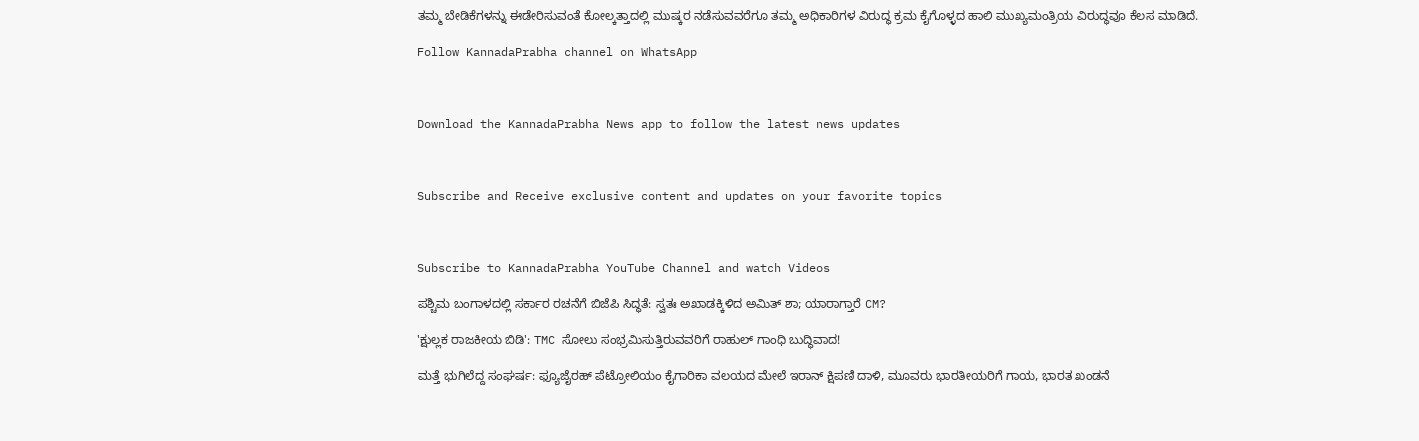ತಮ್ಮ ಬೇಡಿಕೆಗಳನ್ನು ಈಡೇರಿಸುವಂತೆ ಕೋಲ್ಕತ್ತಾದಲ್ಲಿ ಮುಷ್ಕರ ನಡೆಸುವವರೆಗೂ ತಮ್ಮ ಅಧಿಕಾರಿಗಳ ವಿರುದ್ಧ ಕ್ರಮ ಕೈಗೊಳ್ಳದ ಹಾಲಿ ಮುಖ್ಯಮಂತ್ರಿಯ ವಿರುದ್ಧವೂ ಕೆಲಸ ಮಾಡಿದೆ.

Follow KannadaPrabha channel on WhatsApp



Download the KannadaPrabha News app to follow the latest news updates



Subscribe and Receive exclusive content and updates on your favorite topics



Subscribe to KannadaPrabha YouTube Channel and watch Videos

ಪಶ್ಚಿಮ ಬಂಗಾಳದಲ್ಲಿ ಸರ್ಕಾರ ರಚನೆಗೆ ಬಿಜೆಪಿ ಸಿದ್ಧತೆ: ಸ್ವತಃ ಅಖಾಡಕ್ಕಿಳಿದ ಅಮಿತ್ ಶಾ; ಯಾರಾಗ್ತಾರೆ CM?

'ಕ್ಷುಲ್ಲಕ ರಾಜಕೀಯ ಬಿಡಿ': TMC ಸೋಲು ಸಂಭ್ರಮಿಸುತ್ತಿರುವವರಿಗೆ ರಾಹುಲ್ ಗಾಂಧಿ ಬುದ್ಧಿವಾದ!

ಮತ್ತೆ ಭುಗಿಲೆದ್ದ ಸಂಘರ್ಷ: ಫ್ಯೂಜೈರಹ್ ಪೆಟ್ರೋಲಿಯಂ ಕೈಗಾರಿಕಾ ವಲಯದ ಮೇಲೆ ಇರಾನ್ ಕ್ಷಿಪಣಿ ದಾಳಿ, ಮೂವರು ಭಾರತೀಯರಿಗೆ ಗಾಯ, ಭಾರತ ಖಂಡನೆ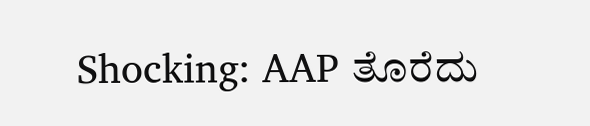Shocking: AAP ತೊರೆದು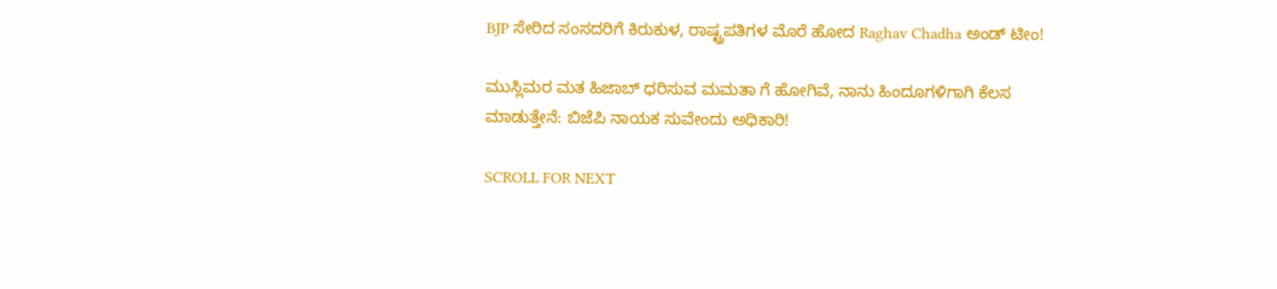BJP ಸೇರಿದ ಸಂಸದರಿಗೆ ಕಿರುಕುಳ, ರಾಷ್ಟ್ರಪತಿಗಳ ಮೊರೆ ಹೋದ Raghav Chadha ಅಂಡ್ ಟೀಂ!

ಮುಸ್ಲಿಮರ ಮತ ಹಿಜಾಬ್ ಧರಿಸುವ ಮಮತಾ ಗೆ ಹೋಗಿವೆ, ನಾನು ಹಿಂದೂಗಳಿಗಾಗಿ ಕೆಲಸ ಮಾಡುತ್ತೇನೆ: ಬಿಜೆಪಿ ನಾಯಕ ಸುವೇಂದು ಅಧಿಕಾರಿ!

SCROLL FOR NEXT